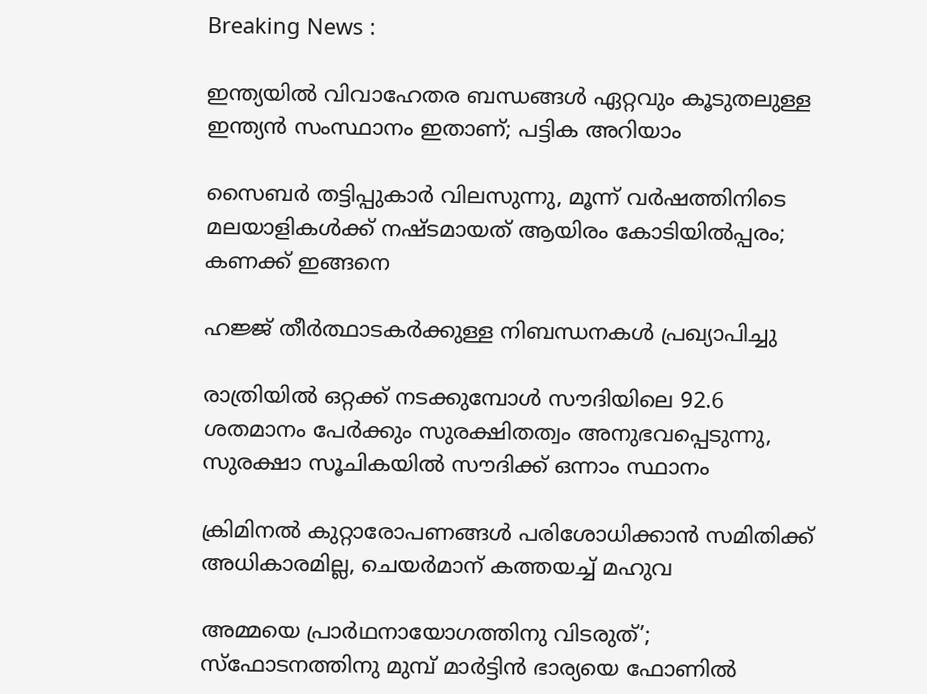Breaking News :

ഇന്ത്യയില്‍ വിവാഹേതര ബന്ധങ്ങള്‍ ഏറ്റവും കൂടുതലുള്ള ഇന്ത്യന്‍ സംസ്ഥാനം ഇതാണ്; പട്ടിക അറിയാം

സൈബര്‍ തട്ടിപ്പുകാര്‍ വിലസുന്നു, മൂന്ന് വര്‍ഷത്തിനിടെ മലയാളികള്‍ക്ക് നഷ്ടമായത് ആയിരം കോടിയില്‍പ്പരം; കണക്ക് ഇങ്ങനെ

ഹജ്ജ് തീർത്ഥാടകർക്കുള്ള നിബന്ധനകൾ പ്രഖ്യാപിച്ചു

രാത്രിയിൽ ഒറ്റക്ക് നടക്കുമ്പോൾ സൗദിയിലെ 92.6 ശതമാനം പേർക്കും സുരക്ഷിതത്വം അനുഭവപ്പെടുന്നു, സുരക്ഷാ സൂചികയിൽ സൗദിക്ക് ഒന്നാം സ്ഥാനം

ക്രിമിനല്‍ കുറ്റാരോപണങ്ങള്‍ പരിശോധിക്കാന്‍ സമിതിക്ക്‌ അധികാരമില്ല, ചെയര്‍മാന്‌ കത്തയച്ച് മഹുവ

അമ്മയെ പ്രാര്‍ഥനായോഗത്തിനു വിടരുത്’; സ്‌ഫോടനത്തിനു മുമ്പ് മാര്‍ട്ടിന്‍ ഭാര്യയെ ഫോണില്‍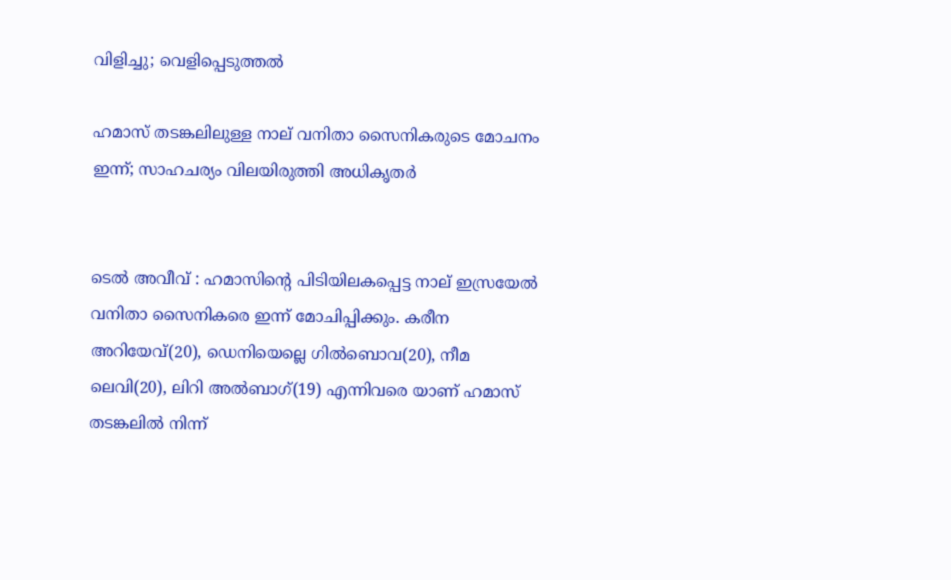വിളിച്ചു; വെളിപ്പെടുത്തല്‍

ഹമാസ് തടങ്കലിലുള്ള നാല് വനിതാ സൈനികരുടെ മോചനം ഇന്ന്; സാഹചര്യം വിലയിരുത്തി അധികൃതർ


ടെൽ അവീവ് : ഹമാസിൻ്റെ പിടിയിലകപ്പെട്ട നാല് ഇസ്രയേല്‍ വനിതാ സൈനികരെ ഇന്ന് മോചിപ്പിക്കും. കരീന അറിയേവ്(20), ഡെനിയെല്ലെ ഗിൽബൊവ(20), നീമ ലെവി(20), ലിറി അൽബാഗ്(19) എന്നിവരെ യാണ് ഹമാസ് തടങ്കലിൽ നിന്ന്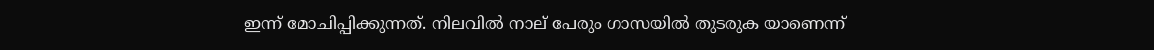ഇന്ന് മോചിപ്പിക്കുന്നത്. നിലവിൽ നാല് പേരും ഗാസയിൽ തുടരുക യാണെന്ന്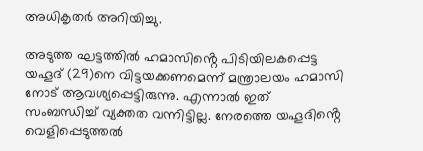അധികൃതർ അറിയിച്ചു.

അടുത്ത ഘട്ടത്തിൽ ഹമാസിൻ്റെ പിടിയിലകപ്പെട്ട യഹൂദ് (29)നെ വിട്ടയക്കണമെന്ന് മന്ത്രാലയം ഹമാസി നോട് ആവശ്യപ്പെട്ടിരുന്നു. എന്നാൽ ഇത് സംബന്ധിച്ച് വ്യക്തത വന്നിട്ടില്ല. നേരത്തെ യഹൂദിൻ്റെ വെളിപ്പെടുത്തൽ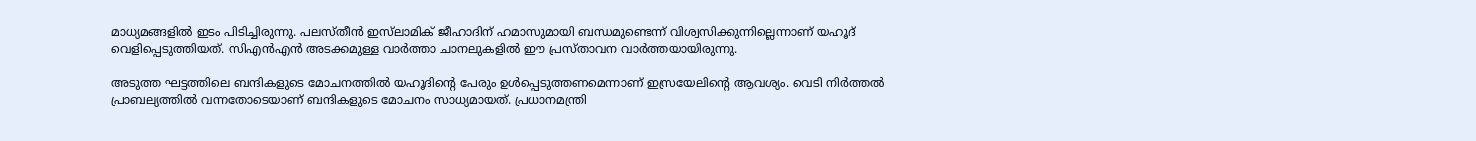മാധ്യമങ്ങളിൽ ഇടം പിടിച്ചിരുന്നു. പലസ്‌തീൻ ഇസ്‌ലാമിക് ജീഹാദിന് ഹമാസുമായി ബന്ധമുണ്ടെന്ന് വിശ്വസിക്കുന്നില്ലെന്നാണ് യഹൂദ് വെളിപ്പെടുത്തിയത്. സിഎൻഎൻ അടക്കമുള്ള വാർത്താ ചാനലുകളിൽ ഈ പ്രസ്‌താവന വാർത്തയായിരുന്നു.

അടുത്ത ഘട്ടത്തിലെ ബന്ദികളുടെ മോചനത്തിൽ യഹൂദിൻ്റെ പേരും ഉള്‍പ്പെടുത്തണമെന്നാണ് ഇസ്രയേലിൻ്റെ ആവശ്യം. വെടി നിർത്തൽ പ്രാബല്യത്തിൽ വന്നതോടെയാണ് ബന്ദികളുടെ മോചനം സാധ്യമായത്. പ്രധാനമന്ത്രി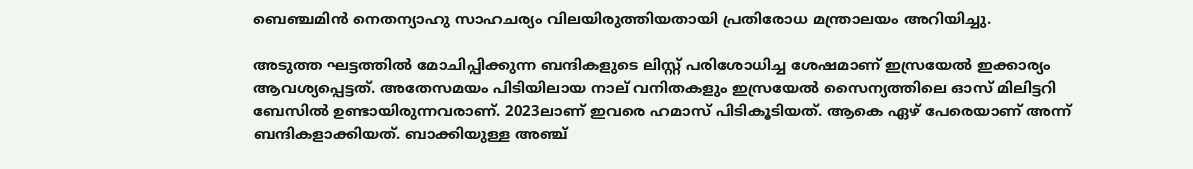ബെഞ്ചമിൻ നെതന്യാഹു സാഹചര്യം വിലയിരുത്തിയതായി പ്രതിരോധ മന്ത്രാലയം അറിയിച്ചു.

അടുത്ത ഘട്ടത്തിൽ മോചിപ്പിക്കുന്ന ബന്ദികളുടെ ലിസ്റ്റ് പരിശോധിച്ച ശേഷമാണ് ഇസ്രയേൽ ഇക്കാര്യം ആവശ്യപ്പെട്ടത്. അതേസമയം പിടിയിലായ നാല് വനിതകളും ഇസ്രയേൽ സൈന്യത്തിലെ ഓസ് മിലിട്ടറി ബേസിൽ ഉണ്ടായിരുന്നവരാണ്. 2023ലാണ് ഇവരെ ഹമാസ് പിടികൂടിയത്. ആകെ ഏഴ്‌ പേരെയാണ് അന്ന് ബന്ദികളാക്കിയത്. ബാക്കിയുള്ള അഞ്ച്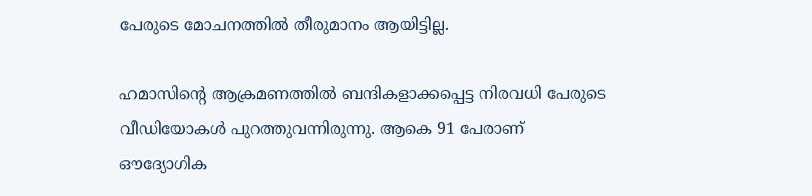പേരുടെ മോചനത്തിൽ തീരുമാനം ആയിട്ടില്ല.

ഹമാസിൻ്റെ ആക്രമണത്തിൽ ബന്ദികളാക്കപ്പെട്ട നിരവധി പേരുടെ വീഡിയോകള്‍ പുറത്തുവന്നിരുന്നു. ആകെ 91 പേരാണ് ഔദ്യോഗിക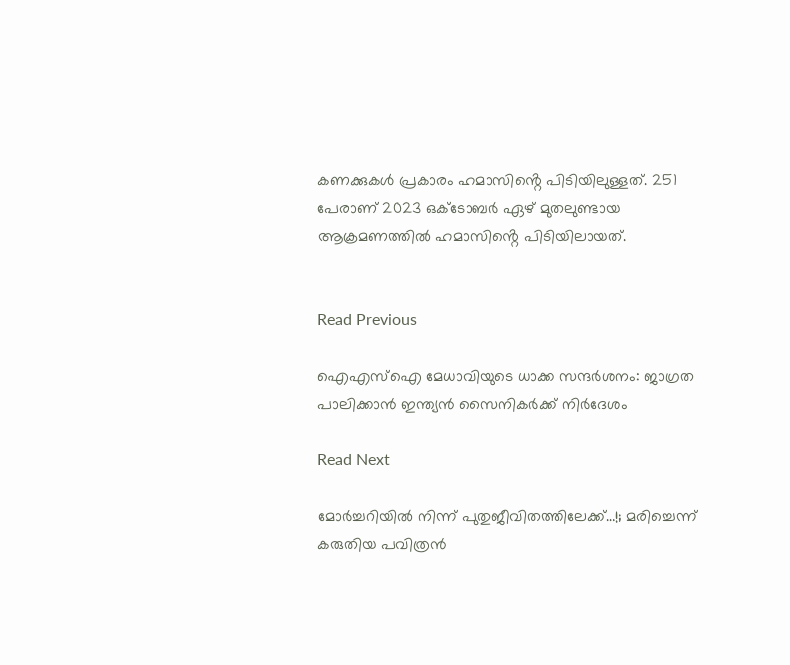കണക്കുകള്‍ പ്രകാരം ഹമാസിൻ്റെ പിടിയിലുള്ളത്. 251 പേരാണ് 2023 ഒക്‌ടോബർ ഏഴ് മുതലുണ്ടായ ആക്രമണത്തിൽ ഹമാസിൻ്റെ പിടിയിലായത്.


Read Previous

ഐഎസ്ഐ മേധാവിയുടെ ധാക്ക സന്ദർശനം: ജാഗ്രത പാലിക്കാൻ ഇന്ത്യൻ സൈനികർക്ക് നിർദേശം

Read Next

മോർച്ചറിയിൽ നിന്ന് പുതുജീവിതത്തിലേക്ക്…!; മരിച്ചെന്ന് കരുതിയ പവിത്രൻ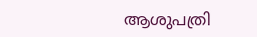ആശുപത്രി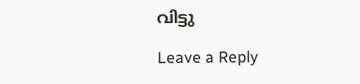വിട്ടു

Leave a Reply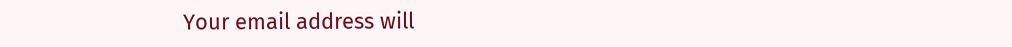Your email address will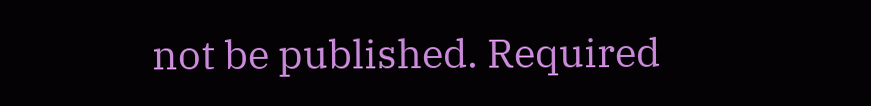not be published. Required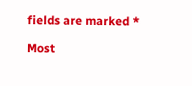fields are marked *

Most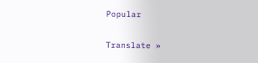Popular

Translate »